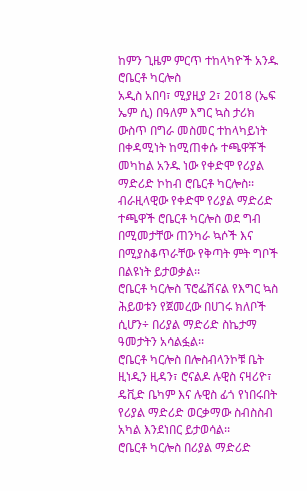ከምን ጊዜም ምርጥ ተከላካዮች አንዱ ሮቤርቶ ካርሎስ
አዲስ አበባ፣ ሚያዚያ 2፣ 2018 (ኤፍ ኤም ሲ) በዓለም እግር ኳስ ታሪክ ውስጥ በግራ መስመር ተከላካይነት በቀዳሚነት ከሚጠቀሱ ተጫዋቾች መካከል አንዱ ነው የቀድሞ የሪያል ማድሪድ ኮከብ ሮቤርቶ ካርሎስ፡፡
ብራዚላዊው የቀድሞ የሪያል ማድሪድ ተጫዋች ሮቤርቶ ካርሎስ ወደ ግብ በሚመታቸው ጠንካራ ኳሶች እና በሚያስቆጥራቸው የቅጣት ምት ግቦች በልዩነት ይታወቃል፡፡
ሮቤርቶ ካርሎስ ፕሮፌሽናል የእግር ኳስ ሕይወቱን የጀመረው በሀገሩ ክለቦች ሲሆን÷ በሪያል ማድሪድ ስኬታማ ዓመታትን አሳልፏል፡፡
ሮቤርቶ ካርሎስ በሎስብላንኮቹ ቤት ዚነዲን ዚዳን፣ ሮናልዶ ሉዊስ ናዛሪዮ፣ ዴቪድ ቤካም እና ሉዊስ ፊጎ የነበሩበት የሪያል ማድሪድ ወርቃማው ስብስስብ አካል እንደነበር ይታወሳል፡፡
ሮቤርቶ ካርሎስ በሪያል ማድሪድ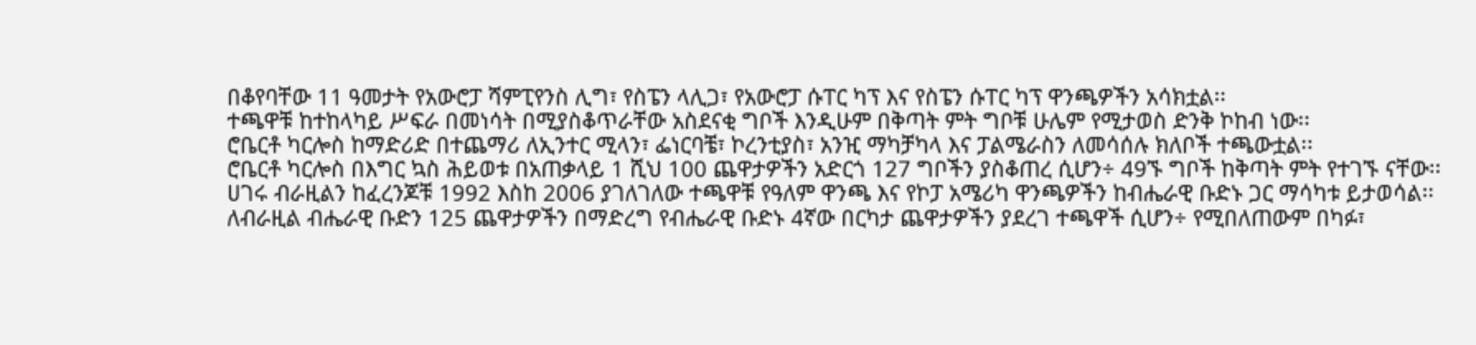በቆየባቸው 11 ዓመታት የአውሮፓ ሻምፒየንስ ሊግ፣ የስፔን ላሊጋ፣ የአውሮፓ ሱፐር ካፕ እና የስፔን ሱፐር ካፕ ዋንጫዎችን አሳክቷል፡፡
ተጫዋቹ ከተከላካይ ሥፍራ በመነሳት በሚያስቆጥራቸው አስደናቂ ግቦች እንዲሁም በቅጣት ምት ግቦቹ ሁሌም የሚታወስ ድንቅ ኮከብ ነው፡፡
ሮቤርቶ ካርሎስ ከማድሪድ በተጨማሪ ለኢንተር ሚላን፣ ፌነርባቼ፣ ኮረንቲያስ፣ አንዢ ማካቻካላ እና ፓልሜራስን ለመሳሰሉ ክለቦች ተጫውቷል፡፡
ሮቤርቶ ካርሎስ በእግር ኳስ ሕይወቱ በአጠቃላይ 1 ሺህ 100 ጨዋታዎችን አድርጎ 127 ግቦችን ያስቆጠረ ሲሆን÷ 49ኙ ግቦች ከቅጣት ምት የተገኙ ናቸው፡፡
ሀገሩ ብራዚልን ከፈረንጆቹ 1992 እስከ 2006 ያገለገለው ተጫዋቹ የዓለም ዋንጫ እና የኮፓ አሜሪካ ዋንጫዎችን ከብሔራዊ ቡድኑ ጋር ማሳካቱ ይታወሳል፡፡
ለብራዚል ብሔራዊ ቡድን 125 ጨዋታዎችን በማድረግ የብሔራዊ ቡድኑ 4ኛው በርካታ ጨዋታዎችን ያደረገ ተጫዋች ሲሆን÷ የሚበለጠውም በካፉ፣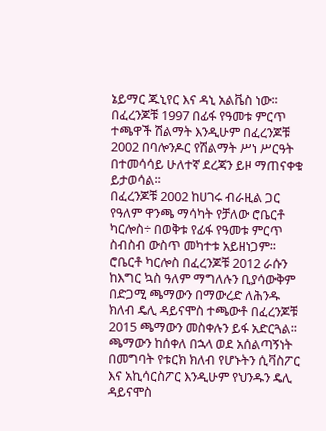ኔይማር ጁኒየር እና ዳኒ አልቬስ ነው፡፡
በፈረንጆቹ 1997 በፊፋ የዓመቱ ምርጥ ተጫዋች ሽልማት እንዲሁም በፈረንጆቹ 2002 በባሎንዶር የሽልማት ሥነ ሥርዓት በተመሳሳይ ሁለተኛ ደረጃን ይዞ ማጠናቀቁ ይታወሳል፡፡
በፈረንጆቹ 2002 ከሀገሩ ብራዚል ጋር የዓለም ዋንጫ ማሳካት የቻለው ሮቤርቶ ካርሎስ÷ በወቅቱ የፊፋ የዓመቱ ምርጥ ስብስብ ውስጥ መካተቱ አይዘነጋም፡፡
ሮቤርቶ ካርሎስ በፈረንጆቹ 2012 ራሱን ከእግር ኳስ ዓለም ማግለሉን ቢያሳውቅም በድጋሚ ጫማውን በማውረድ ለሕንዱ ክለብ ዴሊ ዳይናሞስ ተጫውቶ በፈረንጆቹ 2015 ጫማውን መስቀሉን ይፋ አድርጓል፡፡
ጫማውን ከሰቀለ በኋላ ወደ አሰልጣኝነት በመግባት የቱርክ ክለብ የሆኑትን ሲቫስፖር እና አኪሳርስፖር እንዲሁም የህንዱን ዴሊ ዳይናሞስ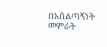በአሰልጣኝነት መምራት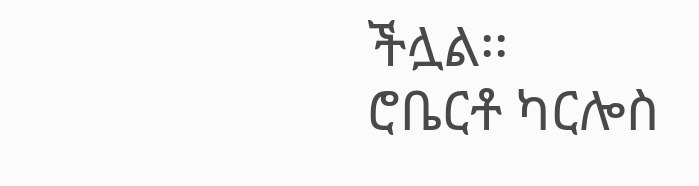ችሏል፡፡
ሮቤርቶ ካርሎስ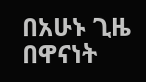በአሁኑ ጊዜ በዋናነት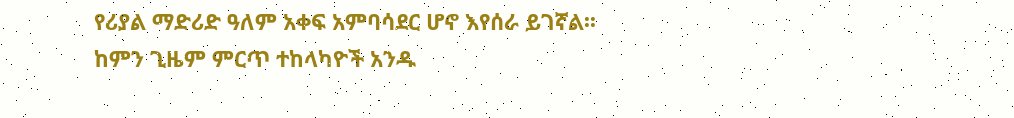የሪያል ማድሪድ ዓለም አቀፍ አምባሳደር ሆኖ እየሰራ ይገኛል፡፡
ከምን ጊዜም ምርጥ ተከላካዮች አንዱ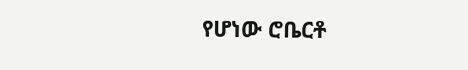የሆነው ሮቤርቶ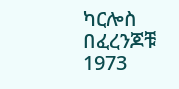ካርሎስ በፈረንጆቹ 1973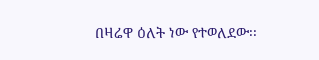በዛሬዋ ዕለት ነው የተወለደው፡፡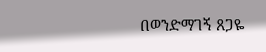በወንድማገኝ ጸጋዬ